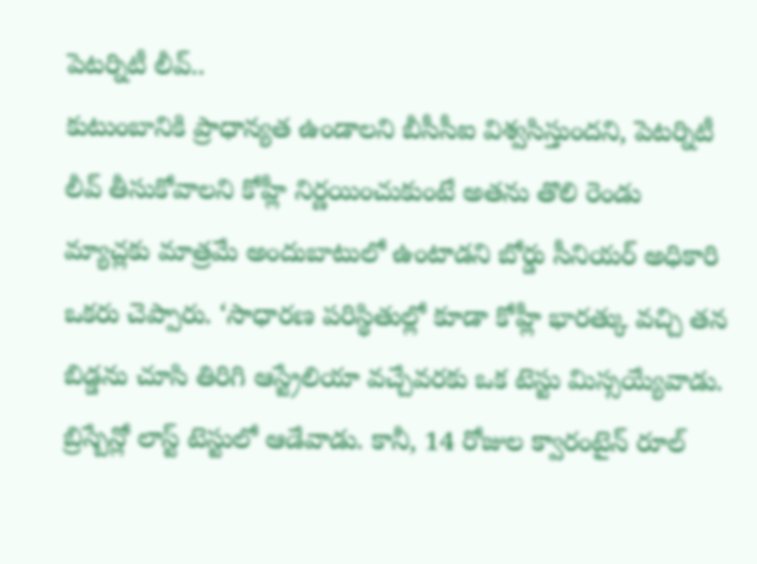పెటర్నిటీ లీవ్..
కుటుంబానికి ప్రాధాన్యత ఉండాలని బీసీసీఐ విశ్వసిస్తుందని, పెటర్నిటీ లీవ్ తీసుకోవాలని కోహ్లీ నిర్ణయించుకుంటే అతను తొలి రెండు మ్యాచ్లకు మాత్రమే అందుబాటులో ఉంటాడని బోర్డు సీనియర్ అధికారి ఒకరు చెప్పారు. ‘సాధారణ పరిస్థితుల్లో కూడా కోహ్లీ భారత్కు వచ్చి తన బిడ్డను చూసి తిరిగి ఆస్ట్రేలియా వచ్చేవరకు ఒక టెస్టు మిస్సయ్యేవాడు. బ్రిస్బేన్లో లాస్ట్ టెస్టులో ఆడేవాడు. కానీ, 14 రోజుల క్వారంటైన్ రూల్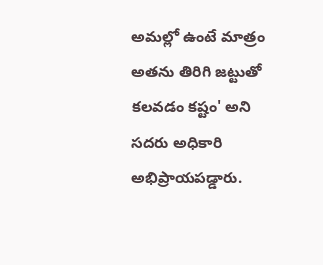అమల్లో ఉంటే మాత్రం అతను తిరిగి జట్టుతో కలవడం కష్టం' అని సదరు అధికారి అభిప్రాయపడ్డారు.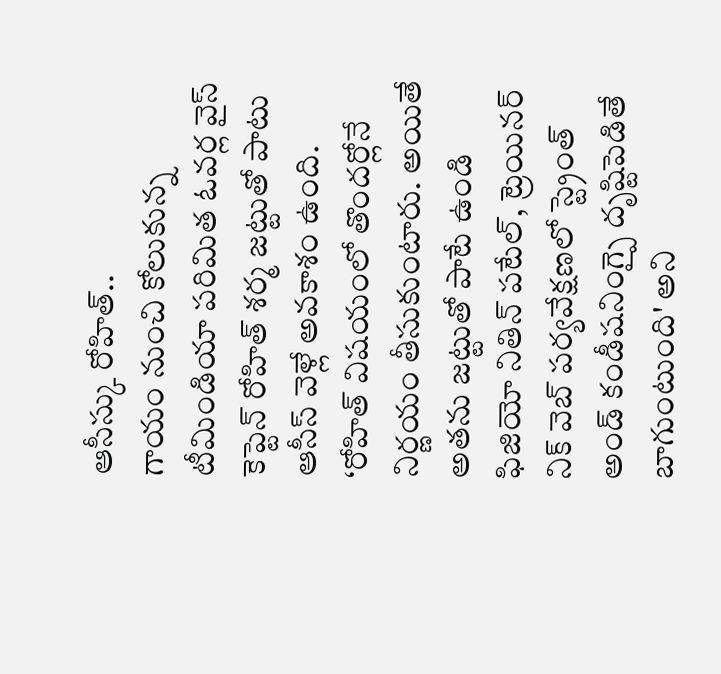ఆసీస్కు రోహిత్..
గాయం నుంచి కోలుకున్న టీమిండియా పరిమిత ఓవర్ల వైస్ కెప్టెన్ రోహిత్ శర్మ జట్టుతో పాటు ఆసీస్ వెళ్లే అవకాశం ఉంది. ‘రోహిత్ విషయంలో తొందర్లోనే నిర్ణయం తీసుకుంటారు. అయితే అతను జట్టుతో పాటే ఉండి ఫిజియో నితిన్ పటేల్, ట్రెయినర్ నిక్ వెబ్ పర్యవేక్షణలో స్ట్రెంత్ అండ్ కండీషనింగ్పై దృష్టిపెడితే బాగుంటుంది' అని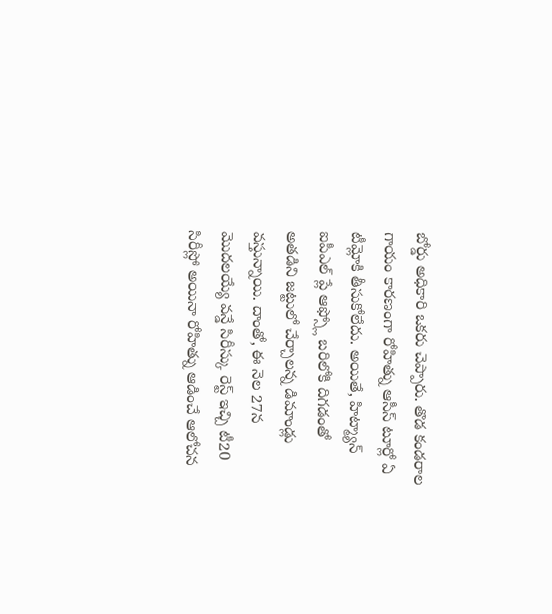బోర్డు అధికారి ఒకరు చెప్పారు. తొడ కండరాల గాయం కారణంగా రోహిత్ను ఆసీస్ టూర్లో ఏ టీమ్లోకి తీసుకోలేదు. అయితే, హిట్మ్యాన్ ఐపీఎల్ ప్లే ఆఫ్స్లో బరిలోకి దిగడంతో అతడిని జట్టులో చేర్చాలన్న డిమాండ్లు వస్తున్నాయి. దాంతో, ఈ నెల 27న మొదలయ్యే వన్డే సిరీస్కు రెస్ట్ ఇచ్చి టీ20 సిరీస్లో అయినా రోహిత్ను ఆడించే ఆలోచన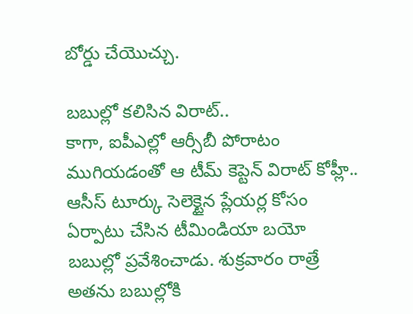బోర్డు చేయొచ్చు.

బబుల్లో కలిసిన విరాట్..
కాగా, ఐపీఎల్లో ఆర్సీబీ పోరాటం ముగియడంతో ఆ టీమ్ కెప్టెన్ విరాట్ కోహ్లీ.. ఆసీస్ టూర్కు సెలెక్టైన ప్లేయర్ల కోసం ఏర్పాటు చేసిన టీమిండియా బయో బబుల్లో ప్రవేశించాడు. శుక్రవారం రాత్రే అతను బబుల్లోకి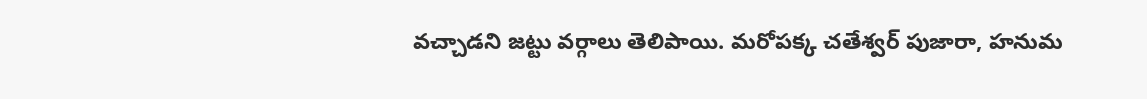వచ్చాడని జట్టు వర్గాలు తెలిపాయి. మరోపక్క చతేశ్వర్ పుజారా, హనుమ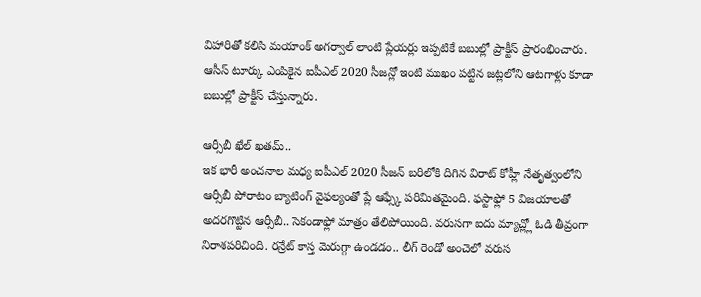విహారితో కలిసి మయాంక్ అగర్వాల్ లాంటి ప్లేయర్లు ఇప్పటికే బబుల్లో ప్రాక్టీస్ ప్రారంభించారు. ఆసీస్ టూర్కు ఎంపికైన ఐపీఎల్ 2020 సీజన్లో ఇంటి ముఖం పట్టిన జట్లలోని ఆటగాళ్లు కూడా బబుల్లో ప్రాక్టీస్ చేస్తున్నారు.

ఆర్సీబీ ఖేల్ ఖతమ్..
ఇక భారీ అంచనాల మధ్య ఐపీఎల్ 2020 సీజన్ బరిలోకి దిగిన విరాట్ కోహ్లీ నేతృత్వంలోని ఆర్సీబీ పోరాటం బ్యాటింగ్ వైఫల్యంతో ప్లే ఆఫ్స్కే పరిమితమైంది. ఫస్టాఫ్లో 5 విజయాలతో అదరగొట్టిన ఆర్సీబీ.. సెకండాఫ్లో మాత్రం తేలిపోయింది. వరుసగా ఐదు మ్యాచ్ల్లో ఓడి తీవ్రంగా నిరాశపరిచింది. రన్రేట్ కాస్త మెరుగ్గా ఉండడం.. లీగ్ రెండో అంచెలో వరుస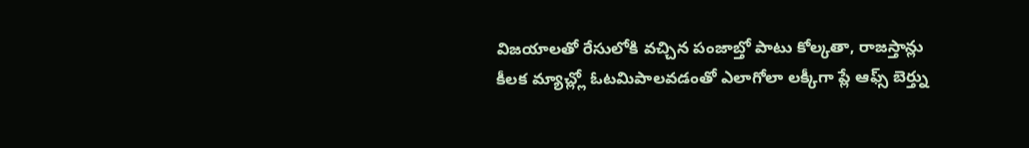విజయాలతో రేసులోకి వచ్చిన పంజాబ్తో పాటు కోల్కతా, రాజస్తాన్లు కీలక మ్యాచ్ల్లో ఓటమిపాలవడంతో ఎలాగోలా లక్కీగా ప్లే ఆఫ్స్ బెర్త్ను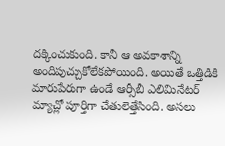దక్కించుకుంది. కానీ ఆ అవకాశాన్ని అందిపుచ్చుకోలేకపోయింది. అయితే ఒత్తిడికి మారుపేరుగా ఉండే ఆర్సీబీ ఎలిమినేటర్ మ్యాచ్లో పూర్తిగా చేతులెత్తేసింది. అసలు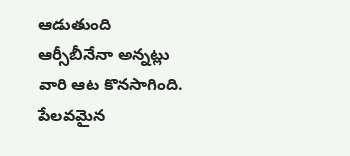ఆడుతుంది ఆర్సీబీనేనా అన్నట్లు వారి ఆట కొనసాగింది. పేలవమైన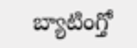బ్యాటింగ్తో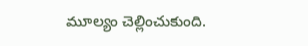మూల్యం చెల్లించుకుంది.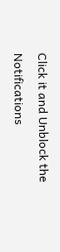Click it and Unblock the Notifications